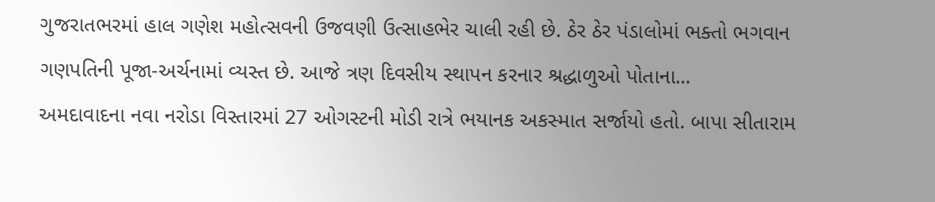ગુજરાતભરમાં હાલ ગણેશ મહોત્સવની ઉજવણી ઉત્સાહભેર ચાલી રહી છે. ઠેર ઠેર પંડાલોમાં ભક્તો ભગવાન ગણપતિની પૂજા-અર્ચનામાં વ્યસ્ત છે. આજે ત્રણ દિવસીય સ્થાપન કરનાર શ્રદ્ધાળુઓ પોતાના...
અમદાવાદના નવા નરોડા વિસ્તારમાં 27 ઓગસ્ટની મોડી રાત્રે ભયાનક અકસ્માત સર્જાયો હતો. બાપા સીતારામ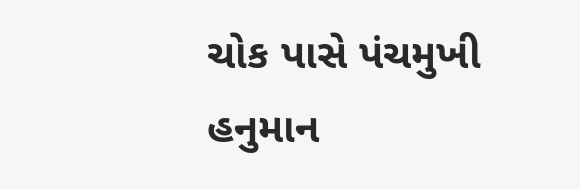ચોક પાસે પંચમુખી હનુમાન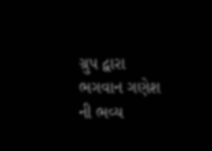ગ્રુપ દ્વારા ભગવાન ગણેશ ની ભવ્ય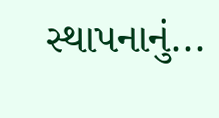સ્થાપનાનું...